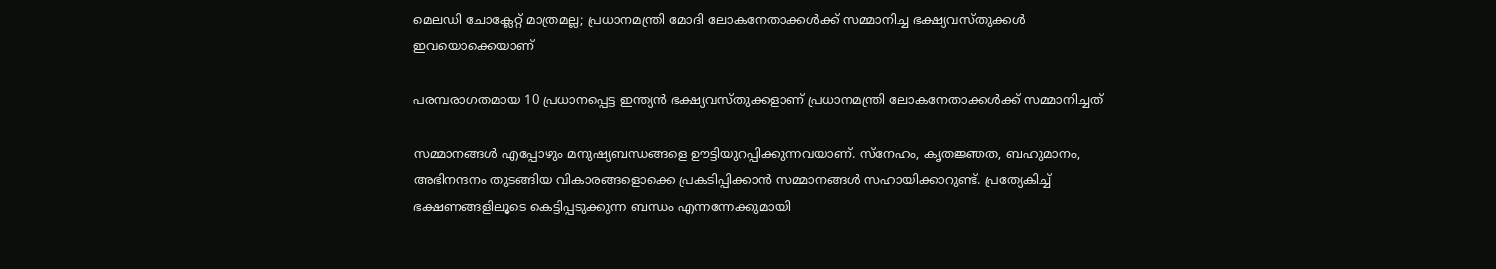മെലഡി ചോക്ലേറ്റ് മാത്രമല്ല; പ്രധാനമന്ത്രി മോദി ലോകനേതാക്കള്‍ക്ക് സമ്മാനിച്ച ഭക്ഷ്യവസ്തുക്കള്‍ ഇവയൊക്കെയാണ്

പരമ്പരാഗതമായ 10 പ്രധാനപ്പെട്ട ഇന്ത്യന്‍ ഭക്ഷ്യവസ്തുക്കളാണ് പ്രധാനമന്ത്രി ലോകനേതാക്കള്‍ക്ക് സമ്മാനിച്ചത്

സമ്മാനങ്ങള്‍ എപ്പോഴും മനുഷ്യബന്ധങ്ങളെ ഊട്ടിയുറപ്പിക്കുന്നവയാണ്. സ്‌നേഹം, കൃതജ്ഞത, ബഹുമാനം, അഭിനന്ദനം തുടങ്ങിയ വികാരങ്ങളൊക്കെ പ്രകടിപ്പിക്കാന്‍ സമ്മാനങ്ങള്‍ സഹായിക്കാറുണ്ട്. പ്രത്യേകിച്ച് ഭക്ഷണങ്ങളിലൂടെ കെട്ടിപ്പടുക്കുന്ന ബന്ധം എന്നന്നേക്കുമായി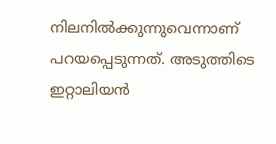നിലനില്‍ക്കുന്നുവെന്നാണ് പറയപ്പെടുന്നത്. അടുത്തിടെ ഇറ്റാലിയന്‍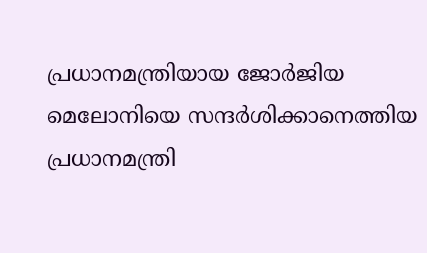പ്രധാനമന്ത്രിയായ ജോര്‍ജിയ മെലോനിയെ സന്ദര്‍ശിക്കാനെത്തിയ പ്രധാനമന്ത്രി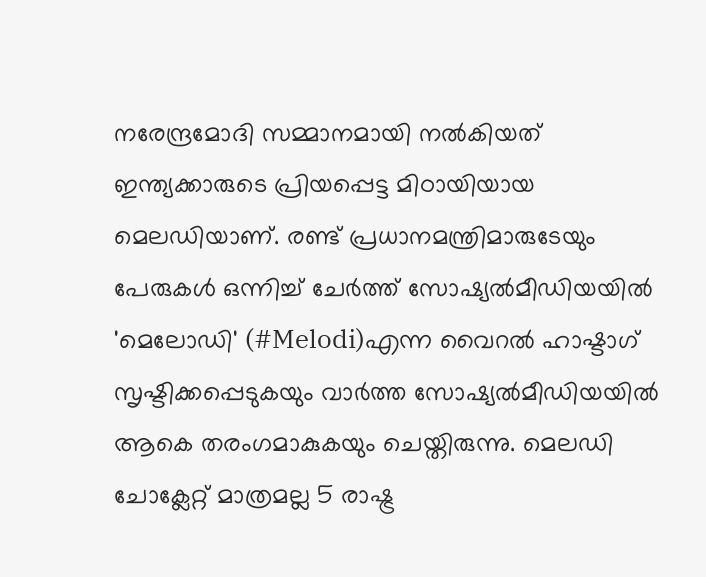നരേന്ദ്രമോദി സമ്മാനമായി നല്‍കിയത് ഇന്ത്യക്കാരുടെ പ്രിയപ്പെട്ട മിഠായിയായ മെലഡിയാണ്. രണ്ട് പ്രധാനമന്ത്രിമാരുടേയും പേരുകള്‍ ഒന്നിച്ച് ചേര്‍ത്ത് സോഷ്യല്‍മീഡിയയില്‍ 'മെലോഡി' (#Melodi)എന്ന വൈറല്‍ ഹാഷ്ടാഗ് സൃഷ്ടിക്കപ്പെടുകയും വാര്‍ത്ത സോഷ്യല്‍മീഡിയയില്‍ ആകെ തരംഗമാകുകയും ചെയ്തിരുന്നു. മെലഡി ചോക്ലേറ്റ് മാത്രമല്ല 5 രാഷ്ട്ര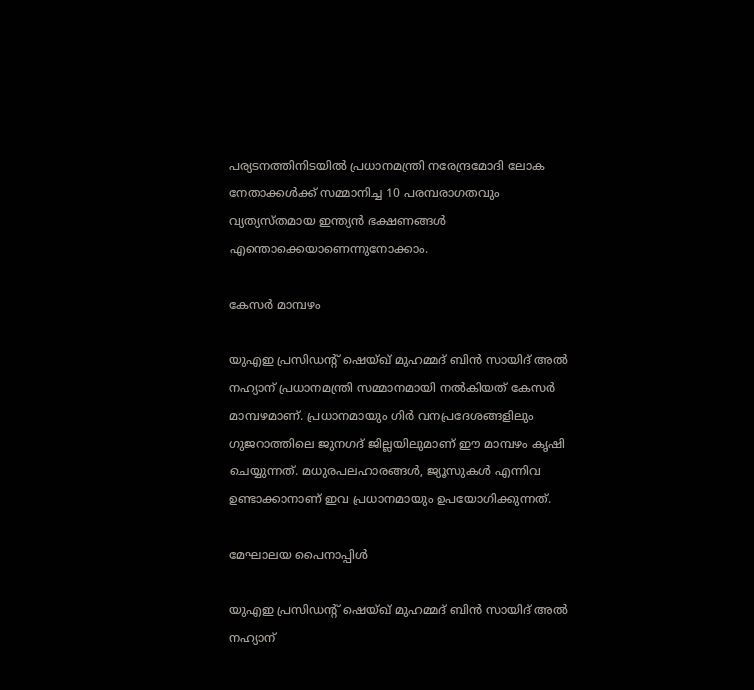പര്യടനത്തിനിടയില്‍ പ്രധാനമന്ത്രി നരേന്ദ്രമോദി ലോക നേതാക്കള്‍ക്ക് സമ്മാനിച്ച 10 പരമ്പരാഗതവും വ്യത്യസ്തമായ ഇന്ത്യന്‍ ഭക്ഷണങ്ങള്‍ എന്തൊക്കെയാണെന്നുനോക്കാം.

കേസര്‍ മാമ്പഴം

യുഎഇ പ്രസിഡന്റ് ഷെയ്ഖ് മുഹമ്മദ് ബിന്‍ സായിദ് അല്‍ നഹ്യാന് പ്രധാനമന്ത്രി സമ്മാനമായി നല്‍കിയത് കേസര്‍ മാമ്പഴമാണ്. പ്രധാനമായും ഗിര്‍ വനപ്രദേശങ്ങളിലും ഗുജറാത്തിലെ ജുനഗദ് ജില്ലയിലുമാണ് ഈ മാമ്പഴം കൃഷി ചെയ്യുന്നത്. മധുരപലഹാരങ്ങള്‍, ജ്യൂസുകള്‍ എന്നിവ ഉണ്ടാക്കാനാണ് ഇവ പ്രധാനമായും ഉപയോഗിക്കുന്നത്.

മേഘാലയ പൈനാപ്പിള്‍

യുഎഇ പ്രസിഡന്റ് ഷെയ്ഖ് മുഹമ്മദ് ബിന്‍ സായിദ് അല്‍ നഹ്യാന്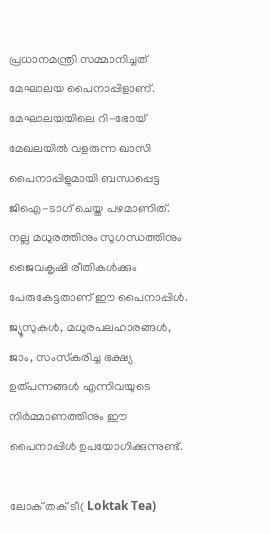പ്രധാനമന്ത്രി സമ്മാനിച്ചത് മേഘാലയ പൈനാപ്പിളാണ്. മേഘാലയയിലെ റി-ഭോയ് മേഖലയില്‍ വളരുന്ന ഖാസി പൈനാപ്പിളുമായി ബന്ധപ്പെട്ട ജിഐ-ടാഗ് ചെയ്ത പഴമാണിത്. നല്ല മധുരത്തിനും സുഗന്ധത്തിനും ജൈവകൃഷി രീതികള്‍ക്കും പേരുകേട്ടതാണ് ഈ പൈനാപ്പിള്‍. ജ്യൂസുകള്‍, മധുരപലഹാരങ്ങള്‍, ജാം, സംസ്‌കരിച്ച ഭക്ഷ്യ ഉത്പന്നങ്ങള്‍ എന്നിവയുടെ നിര്‍മ്മാണത്തിനും ഈ പൈനാപ്പിള്‍ ഉപയോഗിക്കുന്നുണ്ട്.

ലോക് തക് ടീ( Loktak Tea)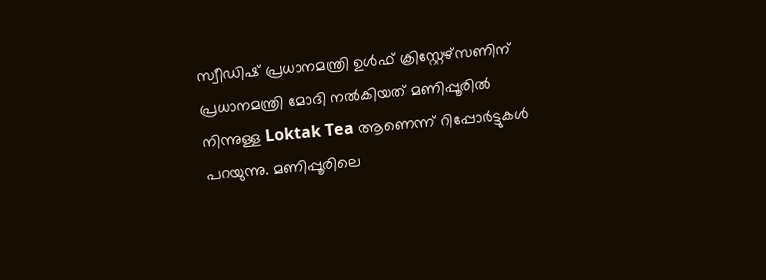സ്വീഡിഷ് പ്രധാനമന്ത്രി ഉള്‍ഫ് ക്രിസ്റ്റേഴ്‌സണിന് പ്രധാനമന്ത്രി മോദി നല്‍കിയത് മണിപ്പൂരില്‍ നിന്നുള്ള Loktak Tea ആണെന്ന് റിപ്പോര്‍ട്ടുകള്‍ പറയുന്നു. മണിപ്പൂരിലെ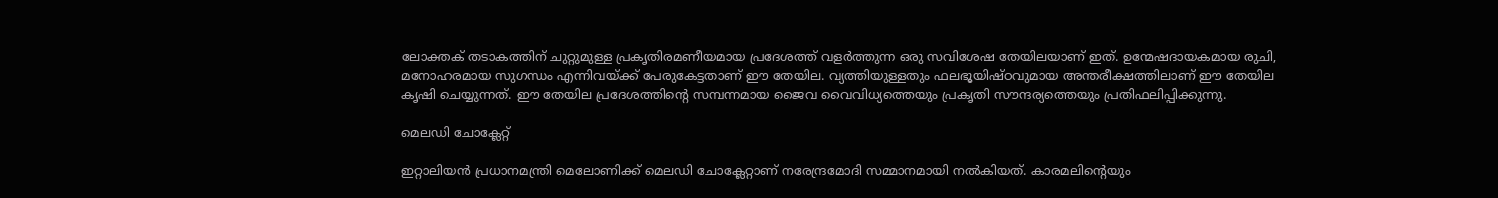ലോക്തക് തടാകത്തിന് ചുറ്റുമുള്ള പ്രകൃതിരമണീയമായ പ്രദേശത്ത് വളര്‍ത്തുന്ന ഒരു സവിശേഷ തേയിലയാണ് ഇത്. ഉന്മേഷദായകമായ രുചി, മനോഹരമായ സുഗന്ധം എന്നിവയ്ക്ക് പേരുകേട്ടതാണ് ഈ തേയില. വ്യത്തിയുള്ളതും ഫലഭൂയിഷ്ഠവുമായ അന്തരീക്ഷത്തിലാണ് ഈ തേയില കൃഷി ചെയ്യുന്നത്. ഈ തേയില പ്രദേശത്തിന്റെ സമ്പന്നമായ ജൈവ വൈവിധ്യത്തെയും പ്രകൃതി സൗന്ദര്യത്തെയും പ്രതിഫലിപ്പിക്കുന്നു.

മെലഡി ചോക്ലേറ്റ്

ഇറ്റാലിയന്‍ പ്രധാനമന്ത്രി മെലോണിക്ക് മെലഡി ചോക്ലേറ്റാണ് നരേന്ദ്രമോദി സമ്മാനമായി നല്‍കിയത്. കാരമലിന്റെയും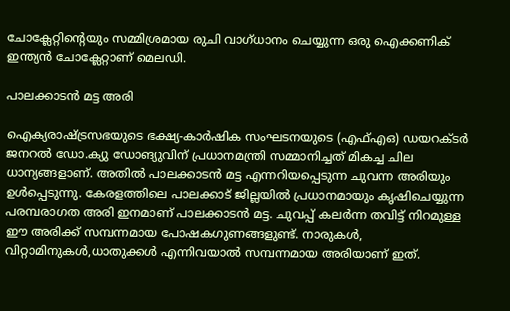ചോക്ലേറ്റിന്റെയും സമ്മിശ്രമായ രുചി വാഗ്ധാനം ചെയ്യുന്ന ഒരു ഐക്കണിക് ഇന്ത്യന്‍ ചോക്ലേറ്റാണ് മെലഡി.

പാലക്കാടന്‍ മട്ട അരി

ഐക്യരാഷ്ട്രസഭയുടെ ഭക്ഷ്യ-കാര്‍ഷിക സംഘടനയുടെ (എഫ്എഒ) ഡയറക്ടര്‍ ജനറല്‍ ഡോ.ക്യു ഡോങ്യുവിന് പ്രധാനമന്ത്രി സമ്മാനിച്ചത് മികച്ച ചില ധാന്യങ്ങളാണ്. അതില്‍ പാലക്കാടന്‍ മട്ട എന്നറിയപ്പെടുന്ന ചുവന്ന അരിയും ഉള്‍പ്പെടുന്നു. കേരളത്തിലെ പാലക്കാട് ജില്ലയില്‍ പ്രധാനമായും കൃഷിചെയ്യുന്ന പരമ്പരാഗത അരി ഇനമാണ് പാലക്കാടന്‍ മട്ട. ചുവപ്പ് കലര്‍ന്ന തവിട്ട് നിറമുള്ള ഈ അരിക്ക് സമ്പന്നമായ പോഷകഗുണങ്ങളുണ്ട്. നാരുകള്‍, വിറ്റാമിനുകള്‍,ധാതുക്കള്‍ എന്നിവയാല്‍ സമ്പന്നമായ അരിയാണ് ഇത്.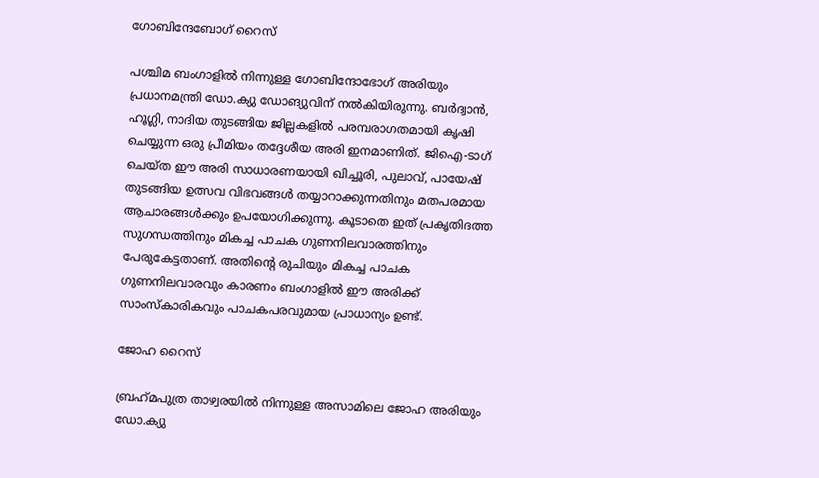ഗോബിന്ദേബോഗ് റൈസ്

പശ്ചിമ ബംഗാളില്‍ നിന്നുള്ള ഗോബിന്ദോഭോഗ് അരിയും പ്രധാനമന്ത്രി ഡോ.ക്യു ഡോങ്യുവിന് നല്‍കിയിരുന്നു. ബര്‍ദ്വാന്‍, ഹൂഗ്ലി, നാദിയ തുടങ്ങിയ ജില്ലകളില്‍ പരമ്പരാഗതമായി കൃഷി ചെയ്യുന്ന ഒരു പ്രീമിയം തദ്ദേശീയ അരി ഇനമാണിത്. ജിഐ-ടാഗ് ചെയ്ത ഈ അരി സാധാരണയായി ഖിച്ചൂരി, പുലാവ്, പായേഷ് തുടങ്ങിയ ഉത്സവ വിഭവങ്ങള്‍ തയ്യാറാക്കുന്നതിനും മതപരമായ ആചാരങ്ങള്‍ക്കും ഉപയോഗിക്കുന്നു. കൂടാതെ ഇത് പ്രകൃതിദത്ത സുഗന്ധത്തിനും മികച്ച പാചക ഗുണനിലവാരത്തിനും പേരുകേട്ടതാണ്. അതിന്റെ രുചിയും മികച്ച പാചക ഗുണനിലവാരവും കാരണം ബംഗാളില്‍ ഈ അരിക്ക് സാംസ്‌കാരികവും പാചകപരവുമായ പ്രാധാന്യം ഉണ്ട്.

ജോഹ റൈസ്

ബ്രഹ്‌മപുത്ര താഴ്വരയില്‍ നിന്നുള്ള അസാമിലെ ജോഹ അരിയും ഡോ.ക്യു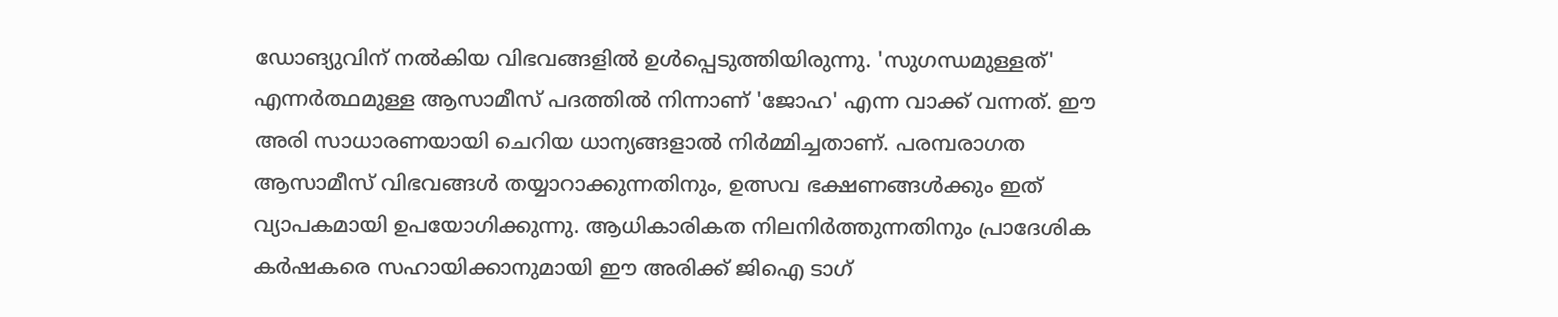ഡോങ്യുവിന് നല്‍കിയ വിഭവങ്ങളില്‍ ഉള്‍പ്പെടുത്തിയിരുന്നു. 'സുഗന്ധമുള്ളത്' എന്നര്‍ത്ഥമുള്ള ആസാമീസ് പദത്തില്‍ നിന്നാണ് 'ജോഹ' എന്ന വാക്ക് വന്നത്. ഈ അരി സാധാരണയായി ചെറിയ ധാന്യങ്ങളാല്‍ നിര്‍മ്മിച്ചതാണ്. പരമ്പരാഗത ആസാമീസ് വിഭവങ്ങള്‍ തയ്യാറാക്കുന്നതിനും, ഉത്സവ ഭക്ഷണങ്ങള്‍ക്കും ഇത് വ്യാപകമായി ഉപയോഗിക്കുന്നു. ആധികാരികത നിലനിര്‍ത്തുന്നതിനും പ്രാദേശിക കര്‍ഷകരെ സഹായിക്കാനുമായി ഈ അരിക്ക് ജിഐ ടാഗ്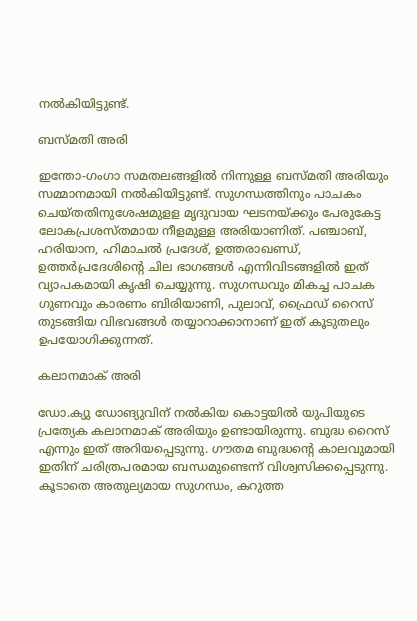നല്‍കിയിട്ടുണ്ട്.

ബസ്മതി അരി

ഇന്തോ-ഗംഗാ സമതലങ്ങളില്‍ നിന്നുള്ള ബസ്മതി അരിയും സമ്മാനമായി നല്‍കിയിട്ടുണ്ട്. സുഗന്ധത്തിനും പാചകം ചെയ്തതിനുശേഷമുളള മൃദുവായ ഘടനയ്ക്കും പേരുകേട്ട ലോകപ്രശസ്തമായ നീളമുള്ള അരിയാണിത്. പഞ്ചാബ്, ഹരിയാന, ഹിമാചല്‍ പ്രദേശ്, ഉത്തരാഖണ്ഡ്, ഉത്തര്‍പ്രദേശിന്റെ ചില ഭാഗങ്ങള്‍ എന്നിവിടങ്ങളില്‍ ഇത് വ്യാപകമായി കൃഷി ചെയ്യുന്നു. സുഗന്ധവും മികച്ച പാചക ഗുണവും കാരണം ബിരിയാണി, പുലാവ്, ഫ്രൈഡ് റൈസ് തുടങ്ങിയ വിഭവങ്ങള്‍ തയ്യാറാക്കാനാണ് ഇത് കൂടുതലും ഉപയോഗിക്കുന്നത്.

കലാനമാക് അരി

ഡോ.ക്യു ഡോങ്യുവിന് നല്‍കിയ കൊട്ടയില്‍ യുപിയുടെ പ്രത്യേക കലാനമാക് അരിയും ഉണ്ടായിരുന്നു. ബുദ്ധ റൈസ് എന്നും ഇത് അറിയപ്പെടുന്നു. ഗൗതമ ബുദ്ധന്റെ കാലവുമായി ഇതിന് ചരിത്രപരമായ ബന്ധമുണ്ടെന്ന് വിശ്വസിക്കപ്പെടുന്നു. കൂടാതെ അതുല്യമായ സുഗന്ധം, കറുത്ത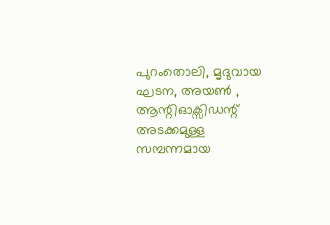പുറംതൊലി, മൃദുവായ ഘടന, അയണ്‍ , ആന്റിഓക്സിഡന്റ് അടക്കമുള്ള സമ്പന്നമായ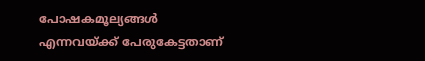പോഷകമൂല്യങ്ങള്‍ എന്നവയ്ക്ക് പേരുകേട്ടതാണ്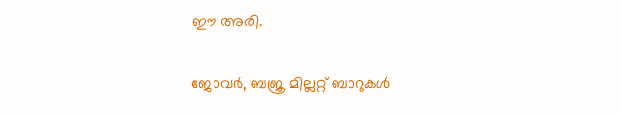ഈ അരി.

ജോവര്‍, ബജ്ര മില്ലറ്റ് ബാറുകള്‍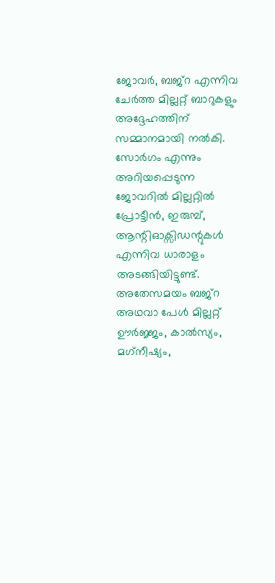ജോവര്‍, ബജ്റ എന്നിവ ചേര്‍ത്ത മില്ലറ്റ് ബാറുകളും അദ്ദേഹത്തിന് സമ്മാനമായി നല്‍കി. സോര്‍ഗം എന്നും അറിയപ്പെടുന്ന ജോവറില്‍ മില്ലറ്റില്‍ പ്രോട്ടീന്‍, ഇരുമ്പ്, ആന്റിഓക്സിഡന്റുകള്‍ എന്നിവ ധാരാളം അടങ്ങിയിട്ടുണ്ട്. അതേസമയം ബജ്റ അഥവാ പേള്‍ മില്ലറ്റ് ഊര്‍ജ്ജം, കാല്‍സ്യം, മഗ്‌നീഷ്യം,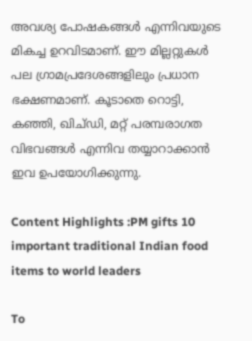അവശ്യ പോഷകങ്ങള്‍ എന്നിവയുടെ മികച്ച ഉറവിടമാണ്. ഈ മില്ലറ്റുകള്‍ പല ഗ്രാമപ്രദേശങ്ങളിലും പ്രധാന ഭക്ഷണമാണ്. കൂടാതെ റൊട്ടി, കഞ്ഞി, ഖിച്ഡി, മറ്റ് പരമ്പരാഗത വിഭവങ്ങള്‍ എന്നിവ തയ്യാറാക്കാന്‍ ഇവ ഉപയോഗിക്കുന്നു.

Content Highlights :PM gifts 10 important traditional Indian food items to world leaders

To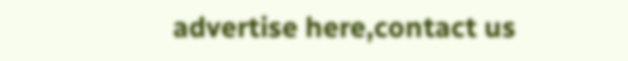advertise here,contact us